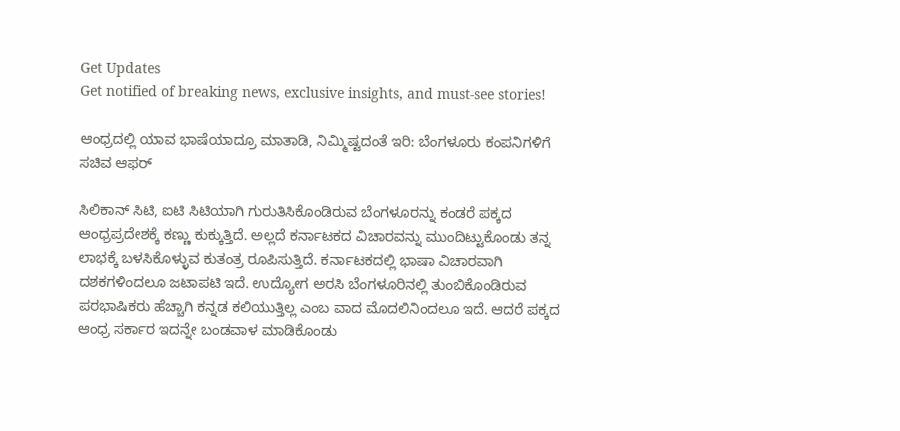Get Updates
Get notified of breaking news, exclusive insights, and must-see stories!

ಆಂಧ್ರದಲ್ಲಿ ಯಾವ ಭಾಷೆಯಾದ್ರೂ ಮಾತಾಡಿ, ನಿಮ್ಮಿಷ್ಟದಂತೆ ಇರಿ: ಬೆಂಗಳೂರು ಕಂಪನಿಗಳಿಗೆ ಸಚಿವ ಆಫರ್‌

ಸಿಲಿಕಾನ್‌ ಸಿಟಿ, ಐಟಿ ಸಿಟಿಯಾಗಿ ಗುರುತಿಸಿಕೊಂಡಿರುವ ಬೆಂಗಳೂರನ್ನು ಕಂಡರೆ ಪಕ್ಕದ ಆಂಧ್ರಪ್ರದೇಶಕ್ಕೆ ಕಣ್ಣು ಕುಕ್ಕುತ್ತಿದೆ. ಅಲ್ಲದೆ ಕರ್ನಾಟಕದ ವಿಚಾರವನ್ನು ಮುಂದಿಟ್ಟುಕೊಂಡು ತನ್ನ ಲಾಭಕ್ಕೆ ಬಳಸಿಕೊಳ್ಳುವ ಕುತಂತ್ರ ರೂಪಿಸುತ್ತಿದೆ. ಕರ್ನಾಟಕದಲ್ಲಿ ಭಾಷಾ ವಿಚಾರವಾಗಿ ದಶಕಗಳಿಂದಲೂ ಜಟಾಪಟಿ ಇದೆ. ಉದ್ಯೋಗ ಅರಸಿ ಬೆಂಗಳೂರಿನಲ್ಲಿ ತುಂಬಿಕೊಂಡಿರುವ ಪರಭಾಷಿಕರು ಹೆಚ್ಚಾಗಿ ಕನ್ನಡ ಕಲಿಯುತ್ತಿಲ್ಲ ಎಂಬ ವಾದ ಮೊದಲಿನಿಂದಲೂ ಇದೆ. ಆದರೆ ಪಕ್ಕದ ಆಂಧ್ರ ಸರ್ಕಾರ ಇದನ್ನೇ ಬಂಡವಾಳ ಮಾಡಿಕೊಂಡು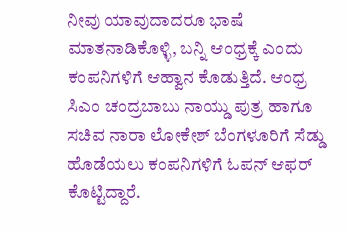ನೀವು ಯಾವುದಾದರೂ ಭಾಷೆ ಮಾತನಾಡಿಕೊಳ್ಳಿ, ಬನ್ನಿ ಆಂಧ್ರಕ್ಕೆ ಎಂದು ಕಂಪನಿಗಳಿಗೆ ಆಹ್ವಾನ ಕೊಡುತ್ತಿದೆ. ಆಂಧ್ರ ಸಿಎಂ ಚಂದ್ರಬಾಬು ನಾಯ್ಡು ಪುತ್ರ ಹಾಗೂ ಸಚಿವ ನಾರಾ ಲೋಕೇಶ್‌ ಬೆಂಗಳೂರಿಗೆ ಸೆಡ್ಡು ಹೊಡೆಯಲು ಕಂಪನಿಗಳಿಗೆ ಓಪನ್‌ ಆಫರ್‌ ಕೊಟ್ಟಿದ್ದಾರೆ.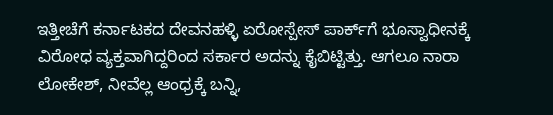ಇತ್ತೀಚೆಗೆ ಕರ್ನಾಟಕದ ದೇವನಹಳ್ಳಿ ಏರೋಸ್ಪೇಸ್‌ ಪಾರ್ಕ್‌ಗೆ ಭೂಸ್ವಾಧೀನಕ್ಕೆ ವಿರೋಧ ವ್ಯಕ್ತವಾಗಿದ್ದರಿಂದ ಸರ್ಕಾರ ಅದನ್ನು ಕೈಬಿಟ್ಟಿತ್ತು. ಆಗಲೂ ನಾರಾ ಲೋಕೇಶ್‌, ನೀವೆಲ್ಲ ಆಂಧ್ರಕ್ಕೆ ಬನ್ನಿ,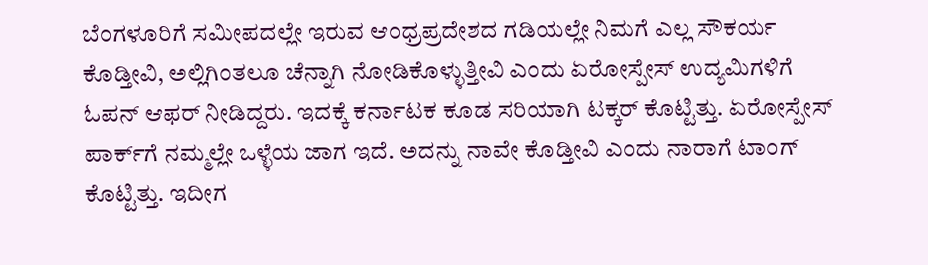ಬೆಂಗಳೂರಿಗೆ ಸಮೀಪದಲ್ಲೇ ಇರುವ ಆಂಧ್ರಪ್ರದೇಶದ ಗಡಿಯಲ್ಲೇ ನಿಮಗೆ ಎಲ್ಲ ಸೌಕರ್ಯ ಕೊಡ್ತೀವಿ, ಅಲ್ಲಿಗಿಂತಲೂ ಚೆನ್ನಾಗಿ ನೋಡಿಕೊಳ್ಳುತ್ತೀವಿ ಎಂದು ಏರೋಸ್ಪೇಸ್‌ ಉದ್ಯಮಿಗಳಿಗೆ ಓಪನ್‌ ಆಫರ್‌ ನೀಡಿದ್ದರು. ಇದಕ್ಕೆ ಕರ್ನಾಟಕ ಕೂಡ ಸರಿಯಾಗಿ ಟಕ್ಕರ್‌ ಕೊಟ್ಟಿತ್ತು. ಏರೋಸ್ಪೇಸ್‌ ಪಾರ್ಕ್‌ಗೆ ನಮ್ಮಲ್ಲೇ ಒಳ್ಳೆಯ ಜಾಗ ಇದೆ. ಅದನ್ನು ನಾವೇ ಕೊಡ್ತೀವಿ ಎಂದು ನಾರಾಗೆ ಟಾಂಗ್‌ ಕೊಟ್ಟಿತ್ತು. ಇದೀಗ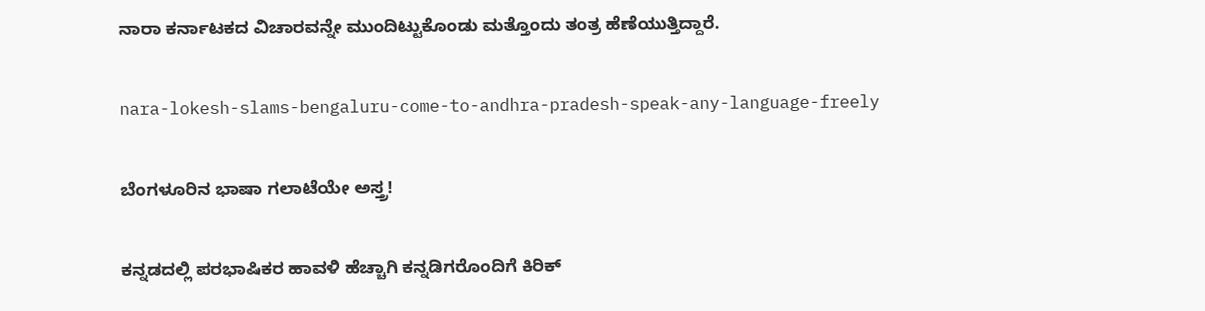ನಾರಾ ಕರ್ನಾಟಕದ ವಿಚಾರವನ್ನೇ ಮುಂದಿಟ್ಟುಕೊಂಡು ಮತ್ತೊಂದು ತಂತ್ರ ಹೆಣೆಯುತ್ತಿದ್ದಾರೆ.

nara-lokesh-slams-bengaluru-come-to-andhra-pradesh-speak-any-language-freely

ಬೆಂಗಳೂರಿನ ಭಾಷಾ ಗಲಾಟೆಯೇ ಅಸ್ತ್ರ!

ಕನ್ನಡದಲ್ಲಿ ಪರಭಾಷಿಕರ ಹಾವಳಿ ಹೆಚ್ಚಾಗಿ ಕನ್ನಡಿಗರೊಂದಿಗೆ ಕಿರಿಕ್‌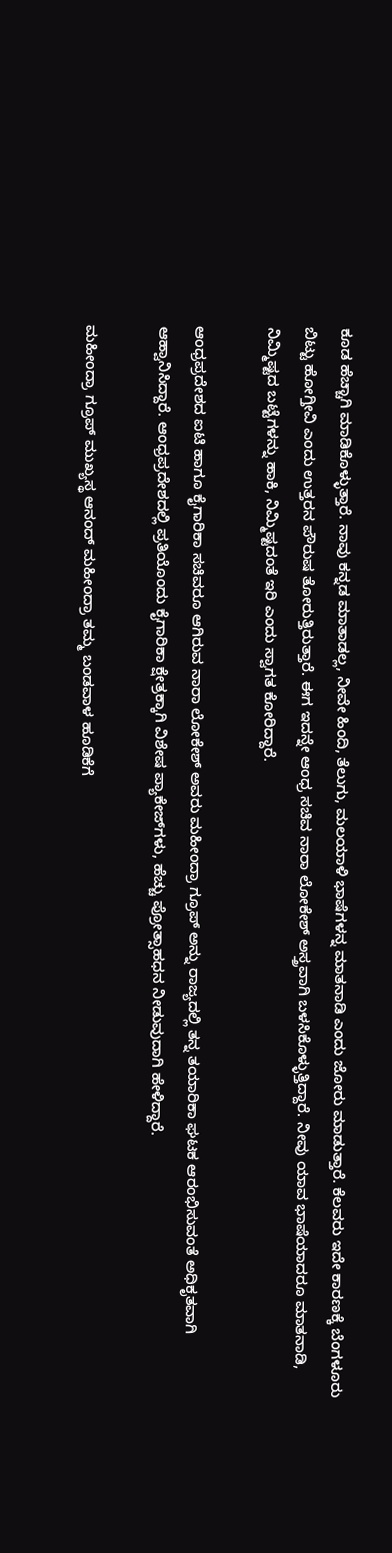ಕೂಡ ಹೆಚ್ಚಾಗಿ ಮಾಡಿಕೊಳ್ಳುತ್ತಾರೆ. ನಾವು ಕನ್ನಡ ಮಾತಾಡಲ್ಲ, ನೀವೇ ಹಿಂದಿ, ತೆಲುಗು, ಮಲಯಾಳಿ ಭಾಷೆಗಳನ್ನ ಮಾತನಾಡಿ ಎಂದು ಜೋರು ಮಾಡುತ್ತಾರೆ. ಕೆಲವರು ಇದೇ ಕಾರಣಕ್ಕೆ ಬೆಂಗಳೂರು ಬಿಟ್ಟು ಹೋಗ್ತೀವಿ ಎಂದು ಉತ್ತರನ ಪೌರುಷ ತೋರುತ್ತಿರುತ್ತಾರೆ. ಈಗ ಇದನ್ನೇ ಆಂಧ್ರ ಸಚಿವ ನಾರಾ ಲೋಕೇಶ್‌ ಅಸ್ತ್ರವಾಗಿ ಬಳಸಿಕೊಳ್ಳುತ್ತಿದ್ದಾರೆ. ನೀವು ಯಾವ ಭಾಷೆಯಾದರೂ ಮಾತನಾಡಿ, ನಿಮ್ಮಿಷ್ಟದ ಬಟ್ಟೆಗಳನ್ನು ಹಾಕಿ, ನಿಮ್ಮಿಷ್ಟದಂತೆ ಇರಿ ಎಂದು ಸ್ವಾಗತ ಕೋರಿದ್ದಾರೆ.

ಆಂಧ್ರಪ್ರದೇಶದ ಐಟಿ ಹಾಗೂ ಕೈಗಾರಿಕಾ ಸಚಿವರೂ ಆಗಿರುವ ನಾರಾ ಲೋಕೇಶ್ ಅವರು ಮಹೀಂದ್ರಾ ಗ್ರೂಪ್ ಅನ್ನು ರಾಜ್ಯದಲ್ಲಿ ತನ್ನ ತಯಾರಿಕಾ ಘಟಕ ಆರಂಭಿಸುವಂತೆ ಅಧಿಕೃತವಾಗಿ ಆಹ್ವಾನಿಸಿದ್ದಾರೆ. ಆಂಧ್ರಪ್ರದೇಶದಲ್ಲಿ ಪ್ರತಿಯೊಂದು ಕೈಗಾರಿಕಾ ಕ್ಷೇತ್ರಕ್ಕಾಗಿ ವಿಶೇಷ ಪ್ಯಾಕೇಜ್‌ಗಳು, ಹೆಚ್ಚು ಪ್ರೋತ್ಸಾಹಧನ ನೀಡುವುದಾಗಿ ಹೇಳಿದ್ದಾರೆ.

ಮಹೀಂದ್ರಾ ಗ್ರೂಪ್ ಮುಖ್ಯಸ್ಥ ಆನಂದ್ ಮಹೀಂದ್ರಾ ತಮ್ಮ ಬಂಡವಾಳ ಹೂಡಿಕೆಗೆ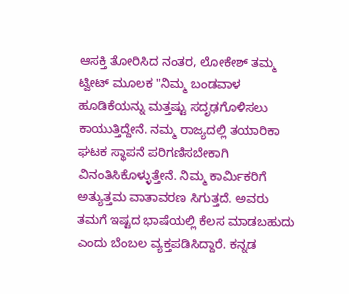ಆಸಕ್ತಿ ತೋರಿಸಿದ ನಂತರ, ಲೋಕೇಶ್ ತಮ್ಮ ಟ್ವೀಟ್ ಮೂಲಕ "ನಿಮ್ಮ ಬಂಡವಾಳ ಹೂಡಿಕೆಯನ್ನು ಮತ್ತಷ್ಟು ಸದೃಢಗೊಳಿಸಲು ಕಾಯುತ್ತಿದ್ದೇನೆ. ನಮ್ಮ ರಾಜ್ಯದಲ್ಲಿ ತಯಾರಿಕಾ ಘಟಕ ಸ್ಥಾಪನೆ ಪರಿಗಣಿಸಬೇಕಾಗಿ ವಿನಂತಿಸಿಕೊಳ್ಳುತ್ತೇನೆ. ನಿಮ್ಮ ಕಾರ್ಮಿಕರಿಗೆ ಅತ್ಯುತ್ತಮ ವಾತಾವರಣ ಸಿಗುತ್ತದೆ. ಅವರು ತಮಗೆ ಇಷ್ಟದ ಭಾಷೆಯಲ್ಲಿ ಕೆಲಸ ಮಾಡಬಹುದು ಎಂದು ಬೆಂಬಲ ವ್ಯಕ್ತಪಡಿಸಿದ್ದಾರೆ. ಕನ್ನಡ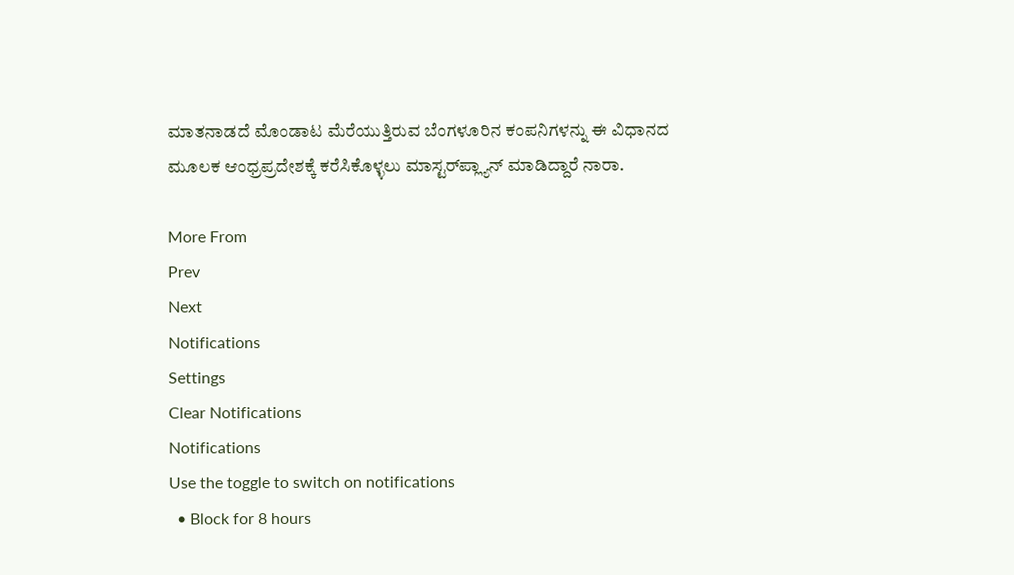ಮಾತನಾಡದೆ ಮೊಂಡಾಟ ಮೆರೆಯುತ್ತಿರುವ ಬೆಂಗಳೂರಿನ ಕಂಪನಿಗಳನ್ನು ಈ ವಿಧಾನದ ಮೂಲಕ ಆಂಧ್ರಪ್ರದೇಶಕ್ಕೆ ಕರೆಸಿಕೊಳ್ಳಲು ಮಾಸ್ಟರ್‌ಪ್ಲ್ಯಾನ್‌ ಮಾಡಿದ್ದಾರೆ ನಾರಾ.

More From
Prev
Next
Notifications
Settings
Clear Notifications
Notifications
Use the toggle to switch on notifications
  • Block for 8 hours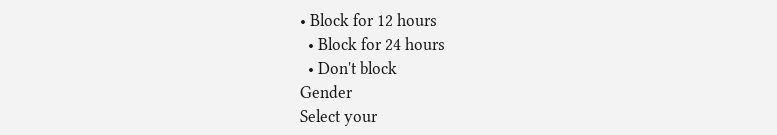• Block for 12 hours
  • Block for 24 hours
  • Don't block
Gender
Select your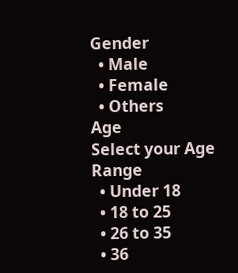Gender
  • Male
  • Female
  • Others
Age
Select your Age Range
  • Under 18
  • 18 to 25
  • 26 to 35
  • 36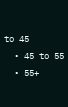to 45
  • 45 to 55
  • 55+